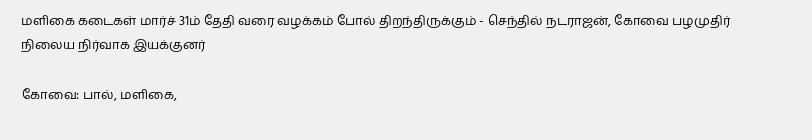மளிகை கடைகள் மார்ச் 31ம் தேதி வரை வழக்கம் போல் திறந்திருக்கும் - செந்தில் நடராஜன், கோவை பழமுதிர் நிலைய நிர்வாக இயக்குனர்

கோவை: பால், மளிகை,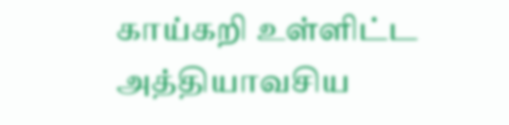காய்கறி உள்ளிட்ட அத்தியாவசிய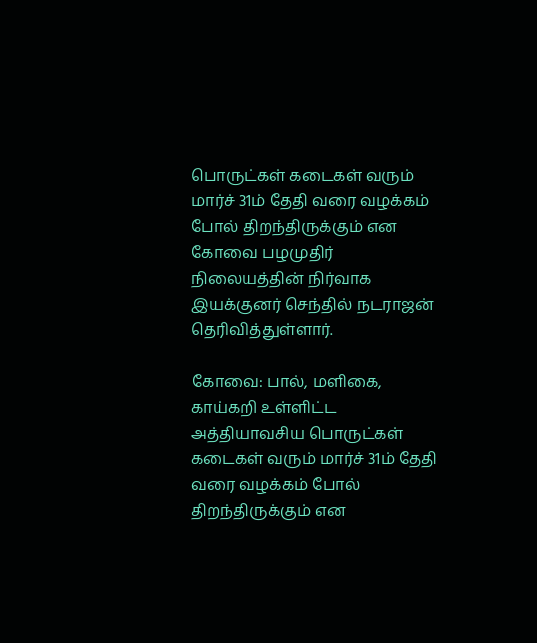பொருட்கள் கடைகள் வரும் மார்ச் 31ம் தேதி வரை வழக்கம் போல் திறந்திருக்கும் என கோவை பழமுதிர் நிலையத்தின் நிர்வாக இயக்குனர் செந்தில் நடராஜன் தெரிவித்துள்ளார்.

கோவை: பால், மளிகை, காய்கறி உள்ளிட்ட அத்தியாவசிய பொருட்கள் கடைகள் வரும் மார்ச் 31ம் தேதி வரை வழக்கம் போல் திறந்திருக்கும் என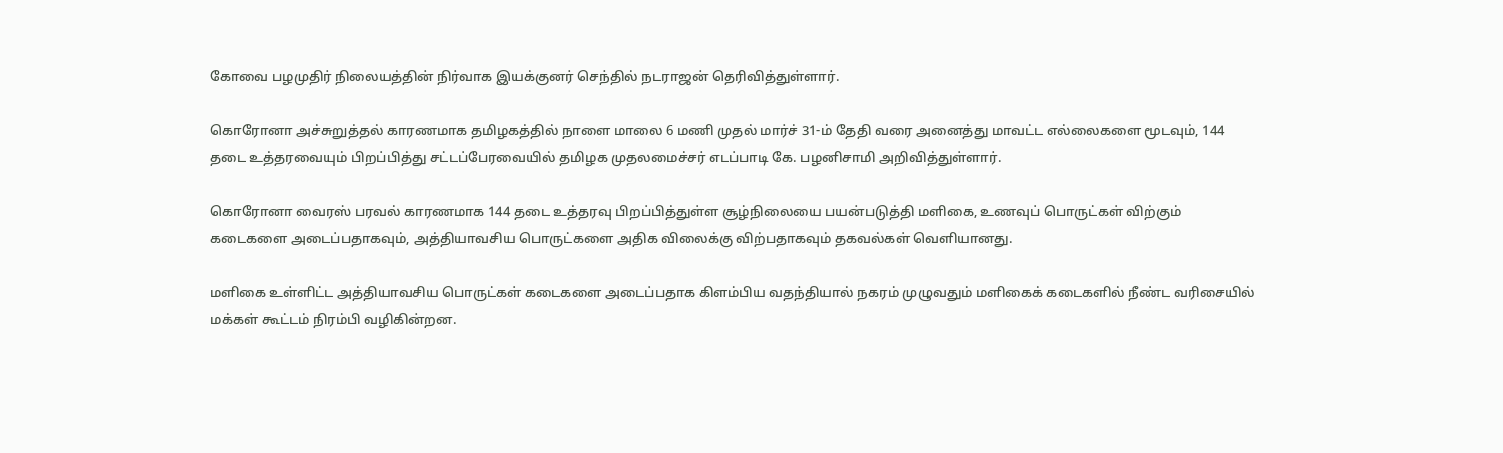கோவை பழமுதிர் நிலையத்தின் நிர்வாக இயக்குனர் செந்தில் நடராஜன் தெரிவித்துள்ளார்.

கொரோனா அச்சுறுத்தல் காரணமாக தமிழகத்தில் நாளை மாலை 6 மணி முதல் மார்ச் 31-ம் தேதி வரை அனைத்து மாவட்ட எல்லைகளை மூடவும், 144 தடை உத்தரவையும் பிறப்பித்து சட்டப்பேரவையில் தமிழக முதலமைச்சர் எடப்பாடி கே. பழனிசாமி அறிவித்துள்ளார்.

கொரோனா வைரஸ் பரவல் காரணமாக 144 தடை உத்தரவு பிறப்பித்துள்ள சூழ்நிலையை பயன்படுத்தி மளிகை, உணவுப் பொருட்கள் விற்கும் கடைகளை அடைப்பதாகவும், அத்தியாவசிய பொருட்களை அதிக விலைக்கு விற்பதாகவும் தகவல்கள் வெளியானது.

மளிகை உள்ளிட்ட அத்தியாவசிய பொருட்கள் கடைகளை அடைப்பதாக கிளம்பிய வதந்தியால் நகரம் முழுவதும் மளிகைக் கடைகளில் நீண்ட வரிசையில் மக்கள் கூட்டம் நிரம்பி வழிகின்றன.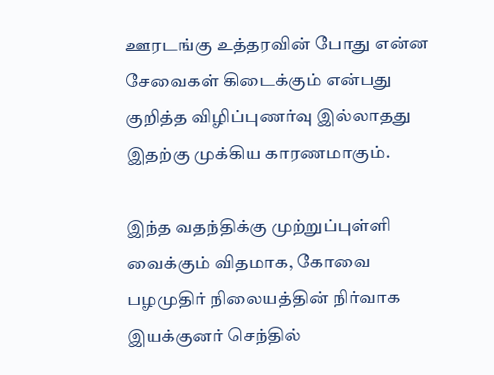ஊரடங்கு உத்தரவின் போது என்ன சேவைகள் கிடைக்கும் என்பது குறித்த விழிப்புணர்வு இல்லாதது இதற்கு முக்கிய காரணமாகும்.

இந்த வதந்திக்கு முற்றுப்புள்ளி வைக்கும் விதமாக, கோவை பழமுதிர் நிலையத்தின் நிர்வாக இயக்குனர் செந்தில்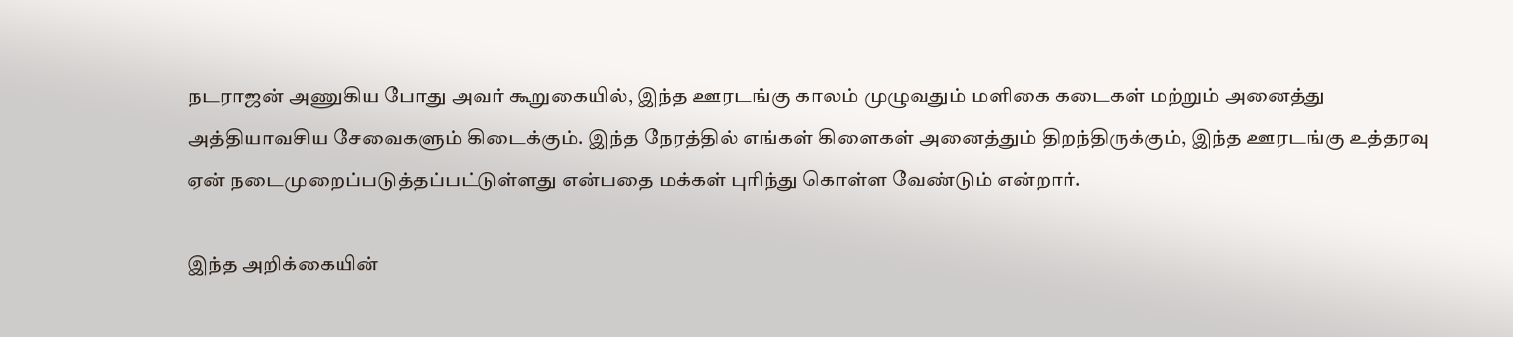நடராஜன் அணுகிய போது அவர் கூறுகையில், இந்த ஊரடங்கு காலம் முழுவதும் மளிகை கடைகள் மற்றும் அனைத்து அத்தியாவசிய சேவைகளும் கிடைக்கும். இந்த நேரத்தில் எங்கள் கிளைகள் அனைத்தும் திறந்திருக்கும், இந்த ஊரடங்கு உத்தரவு ஏன் நடைமுறைப்படுத்தப்பட்டுள்ளது என்பதை மக்கள் புரிந்து கொள்ள வேண்டும் என்றார்.

இந்த அறிக்கையின்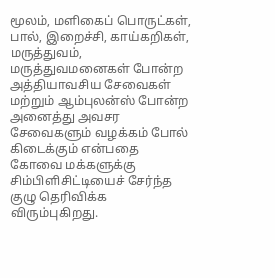மூலம், மளிகைப் பொருட்கள், பால், இறைச்சி, காய்கறிகள், மருத்துவம், மருத்துவமனைகள் போன்ற அத்தியாவசிய சேவைகள் மற்றும் ஆம்புலன்ஸ் போன்ற அனைத்து அவசர சேவைகளும் வழக்கம் போல் கிடைக்கும் என்பதை கோவை மக்களுக்கு சிம்பிளிசிட்டியைச் சேர்ந்த குழு தெரிவிக்க விரும்புகிறது.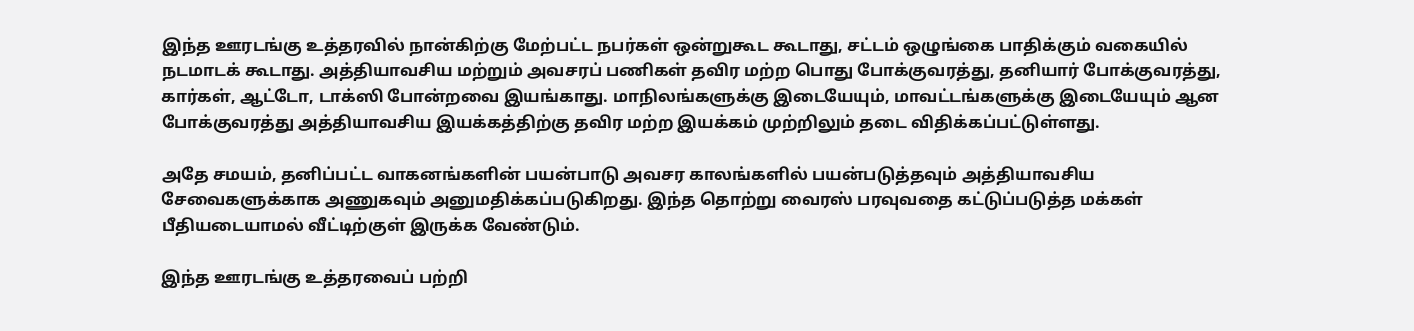இந்த ஊரடங்கு உத்தரவில் நான்கிற்கு மேற்பட்ட நபர்கள் ஒன்றுகூட கூடாது, சட்டம் ஒழுங்கை பாதிக்கும் வகையில் நடமாடக் கூடாது. அத்தியாவசிய மற்றும் அவசரப் பணிகள் தவிர மற்ற பொது போக்குவரத்து, தனியார் போக்குவரத்து, கார்கள், ஆட்டோ, டாக்ஸி போன்றவை இயங்காது. மாநிலங்களுக்கு இடையேயும், மாவட்டங்களுக்கு இடையேயும் ஆன போக்குவரத்து அத்தியாவசிய இயக்கத்திற்கு தவிர மற்ற இயக்கம் முற்றிலும் தடை விதிக்கப்பட்டுள்ளது.

அதே சமயம், தனிப்பட்ட வாகனங்களின் பயன்பாடு அவசர காலங்களில் பயன்படுத்தவும் அத்தியாவசிய சேவைகளுக்காக அணுகவும் அனுமதிக்கப்படுகிறது. இந்த தொற்று வைரஸ் பரவுவதை கட்டுப்படுத்த மக்கள் பீதியடையாமல் வீட்டிற்குள் இருக்க வேண்டும்.

இந்த ஊரடங்கு உத்தரவைப் பற்றி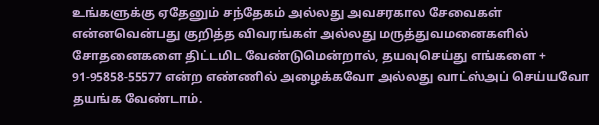உங்களுக்கு ஏதேனும் சந்தேகம் அல்லது அவசரகால சேவைகள் என்னவென்பது குறித்த விவரங்கள் அல்லது மருத்துவமனைகளில் சோதனைகளை திட்டமிட வேண்டுமென்றால், தயவுசெய்து எங்களை + 91-95858-55577 என்ற எண்ணில் அழைக்கவோ அல்லது வாட்ஸ்அப் செய்யவோ தயங்க வேண்டாம்.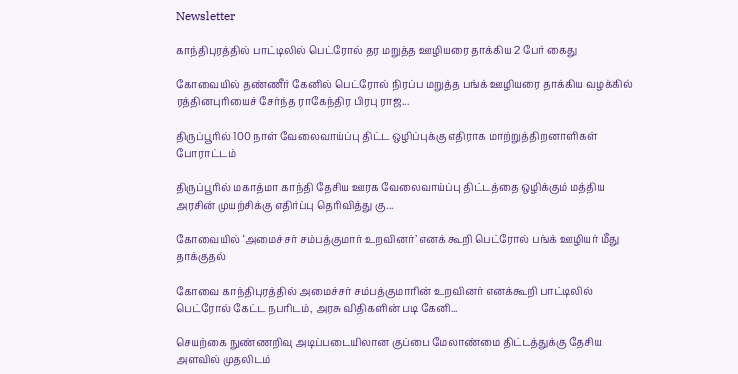Newsletter

காந்திபுரத்தில் பாட்டிலில் பெட்ரோல் தர மறுத்த ஊழியரை தாக்கிய 2 பேர் கைது

கோவையில் தண்ணீர் கேனில் பெட்ரோல் நிரப்ப மறுத்த பங்க் ஊழியரை தாக்கிய வழக்கில் ரத்தினபுரியைச் சேர்ந்த ராகேந்திர பிரபு ராஜ...

திருப்பூரில் 100 நாள் வேலைவாய்ப்பு திட்ட ஒழிப்புக்கு எதிராக மாற்றுத்திறனாளிகள் போராட்டம்

திருப்பூரில் மகாத்மா காந்தி தேசிய ஊரக வேலைவாய்ப்பு திட்டத்தை ஒழிக்கும் மத்திய அரசின் முயற்சிக்கு எதிர்ப்பு தெரிவித்து கு...

கோவையில் ‘அமைச்சர் சம்பத்குமார் உறவினர்’ எனக் கூறி பெட்ரோல் பங்க் ஊழியர் மீது தாக்குதல்

கோவை காந்திபுரத்தில் அமைச்சர் சம்பத்குமாரின் உறவினர் எனக்கூறி பாட்டிலில் பெட்ரோல் கேட்ட நபரிடம், அரசு விதிகளின் படி கேனி...

செயற்கை நுண்ணறிவு அடிப்படையிலான குப்பை மேலாண்மை திட்டத்துக்கு தேசிய அளவில் முதலிடம்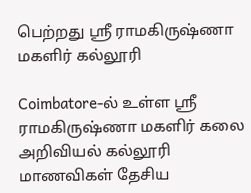பெற்றது ஶ்ரீ ராமகிருஷ்ணா மகளிர் கல்லூரி

Coimbatore-ல் உள்ள ஶ்ரீ ராமகிருஷ்ணா மகளிர் கலை அறிவியல் கல்லூரி மாணவிகள் தேசிய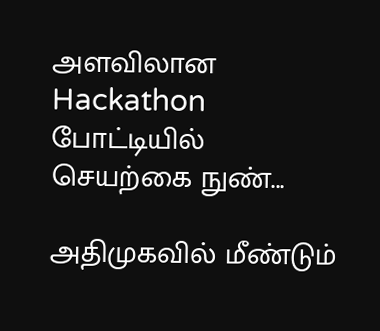அளவிலான Hackathon போட்டியில் செயற்கை நுண்...

அதிமுகவில் மீண்டும்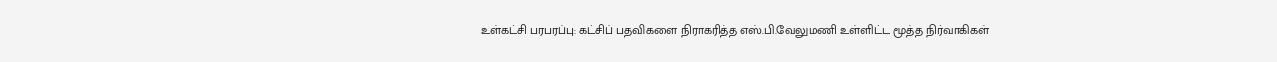உள்கட்சி பரபரப்பு: கட்சிப் பதவிகளை நிராகரித்த எஸ்.பி.வேலுமணி உள்ளிட்ட மூத்த நிர்வாகிகள்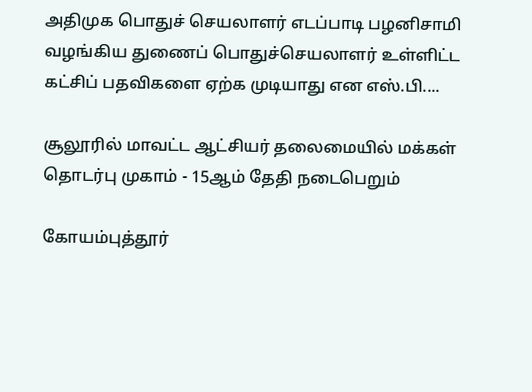அதிமுக பொதுச் செயலாளர் எடப்பாடி பழனிசாமி வழங்கிய துணைப் பொதுச்செயலாளர் உள்ளிட்ட கட்சிப் பதவிகளை ஏற்க முடியாது என எஸ்.பி....

சூலூரில் மாவட்ட ஆட்சியர் தலைமையில் மக்கள் தொடர்பு முகாம் - 15ஆம் தேதி நடைபெறும்

கோயம்புத்தூர்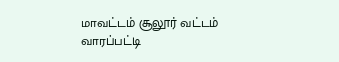மாவட்டம் சூலூர் வட்டம் வாரப்பட்டி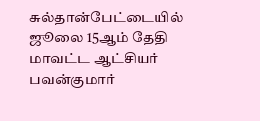சுல்தான்பேட்டையில் ஜூலை 15ஆம் தேதி மாவட்ட ஆட்சியர் பவன்குமார்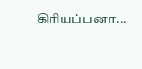கிரியப்பனா...